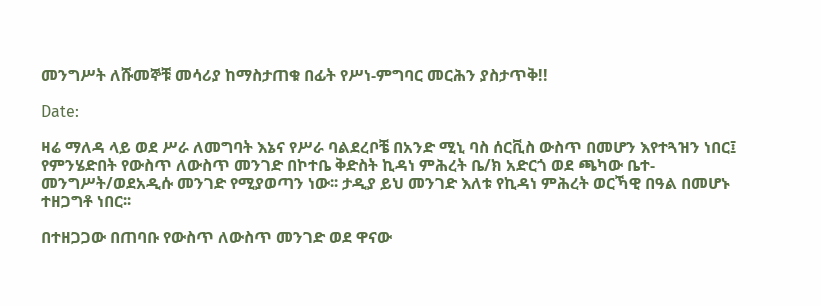መንግሥት ለሹመኞቹ መሳሪያ ከማስታጠቁ በፊት የሥነ-ምግባር መርሕን ያስታጥቅ!!

Date:

ዛሬ ማለዳ ላይ ወደ ሥራ ለመግባት እኔና የሥራ ባልደረቦቼ በአንድ ሚኒ ባስ ሰርቪስ ውስጥ በመሆን እየተጓዝን ነበር፤ የምንሄድበት የውስጥ ለውስጥ መንገድ በኮተቤ ቅድስት ኪዳነ ምሕረት ቤ/ክ አድርጎ ወደ ጫካው ቤተ-መንግሥት/ወደአዲሱ መንገድ የሚያወጣን ነው፡፡ ታዲያ ይህ መንገድ እለቱ የኪዳነ ምሕረት ወርኻዊ በዓል በመሆኑ ተዘጋግቶ ነበር፡፡

በተዘጋጋው በጠባቡ የውስጥ ለውስጥ መንገድ ወደ ዋናው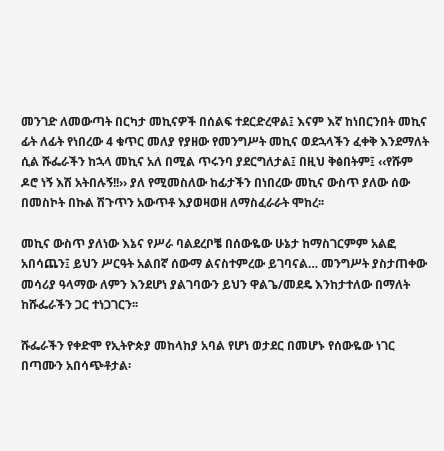መንገድ ለመውጣት በርካታ መኪናዎች በሰልፍ ተደርድረዋል፤ እናም እኛ ከነበርንበት መኪና ፊት ለፊት የነበረው 4 ቁጥር መለያ የያዘው የመንግሥት መኪና ወደኋላችን ፈቀቅ እንደማለት ሲል ሹፌራችን ከኋላ መኪና አለ በሚል ጥሩንባ ያደርግለታል፤ በዚህ ቅፅበትም፤ ‹‹የሹም ዶሮ ነኝ እሽ አትበሉኝ!!›› ያለ የሚመስለው ከፊታችን በነበረው መኪና ውስጥ ያለው ሰው በመስኮት በኩል ሽጉጥን አውጥቶ እያወዛወዘ ለማስፈራራት ሞከረ፡፡

መኪና ውስጥ ያለነው እኔና የሥራ ባልደረቦቼ በሰውዬው ሁኔታ ከማስገርምም አልፎ አበሳጨን፤ ይህን ሥርዓት አልበኛ ሰውማ ልናስተምረው ይገባናል… መንግሥት ያስታጠቀው መሳሪያ ዓላማው ለምን እንደሆነ ያልገባውን ይህን ዋልጌ/መደዴ እንከታተለው በማለት ከሹፌራችን ጋር ተነጋገርን፡፡

ሹፌራችን የቀድሞ የኢትዮጵያ መከላከያ አባል የሆነ ወታደር በመሆኑ የሰውዬው ነገር በጣሙን አበሳጭቶታል፡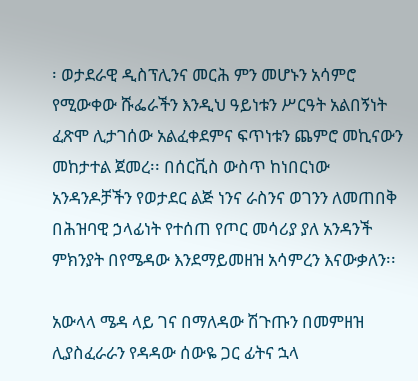፡ ወታደራዊ ዲስፕሊንና መርሕ ምን መሆኑን አሳምሮ የሚውቀው ሹፌራችን እንዲህ ዓይነቱን ሥርዓት አልበኝነት ፈጽሞ ሊታገሰው አልፈቀደምና ፍጥነቱን ጨምሮ መኪናውን መከታተል ጀመረ፡፡ በሰርቪስ ውስጥ ከነበርነው አንዳንዶቻችን የወታደር ልጅ ነንና ራስንና ወገንን ለመጠበቅ በሕዝባዊ ኃላፊነት የተሰጠ የጦር መሳሪያ ያለ አንዳንች ምክንያት በየሜዳው እንደማይመዘዝ አሳምረን እናውቃለን፡፡

አውላላ ሜዳ ላይ ገና በማለዳው ሽጉጡን በመምዘዝ ሊያስፈራራን የዳዳው ሰውዬ ጋር ፊትና ኋላ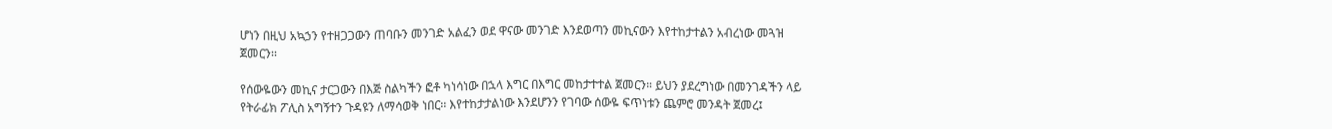ሆነን በዚህ አኳኃን የተዘጋጋውን ጠባቡን መንገድ አልፈን ወደ ዋናው መንገድ እንደወጣን መኪናውን እየተከታተልን አብረነው መጓዝ ጀመርን፡፡

የሰውዬውን መኪና ታርጋውን በእጅ ስልካችን ፎቶ ካነሳነው በኋላ እግር በእግር መከታተተል ጀመርን። ይህን ያደረግነው በመንገዳችን ላይ የትራፊክ ፖሊስ አግኝተን ጉዳዩን ለማሳወቅ ነበር፡፡ እየተከታታልነው እንደሆንን የገባው ሰውዬ ፍጥነቱን ጨምሮ መንዳት ጀመረ፤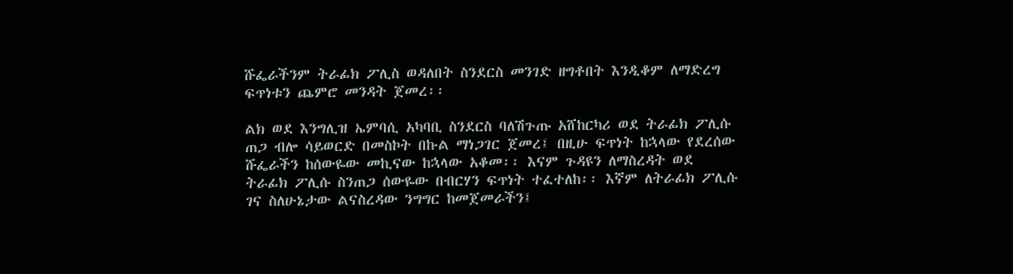ሹፌራችንም ትራፊክ ፖሊስ ወዳለበት ስንደርስ መንገድ ዘግቶበት እንዲቆም ለማድረግ ፍጥነቱን ጨምሮ መንዳት ጀመረ፡፡

ልክ ወደ እንግሊዝ ኤምባሲ አካባቢ ስንደርስ ባለሽጉጡ አሸከርካሪ ወደ ትራፊክ ፖሊሱ ጠጋ ብሎ ሳይወርድ በመስኮት በኩል ማነጋገር ጀመረ፤ በዚሁ ፍጥነት ከኋላው የደረሰው ሹፌራችን ከሰውዬው መኪናው ከኋላው አቆመ፡፡ እናም ጉዳዩን ለማስረዳት ወደ ትራፊክ ፖሊሱ ስንጠጋ ሰውዬው በብርሃን ፍጥነት ተፈተለከ፡፡ እኛም ለትራፊክ ፖሊሱ ገና ስለሁኔታው ልናስረዳው ንግግር ከመጀመራችን፤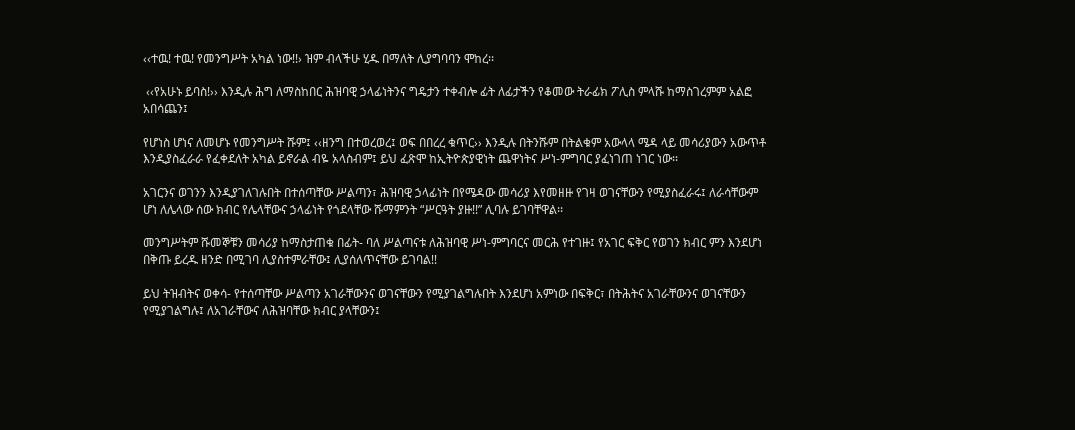‹‹ተዉ! ተዉ! የመንግሥት አካል ነው!!› ዝም ብላችሁ ሂዱ በማለት ሊያግባባን ሞከረ፡፡

 ‹‹የአሁኑ ይባስ!›› እንዲሉ ሕግ ለማስከበር ሕዝባዊ ኃላፊነትንና ግዴታን ተቀብሎ ፊት ለፊታችን የቆመው ትራፊክ ፖሊስ ምላሹ ከማስገረምም አልፎ አበሳጨን፤

የሆነስ ሆነና ለመሆኑ የመንግሥት ሹም፤ ‹‹ዘንግ በተወረወረ፤ ወፍ በበረረ ቁጥር›› እንዲሉ በትንሹም በትልቁም አውላላ ሜዳ ላይ መሳሪያውን አውጥቶ እንዲያስፈራራ የፈቀደለት አካል ይኖራል ብዬ አላስብም፤ ይህ ፈጽሞ ከኢትዮጵያዊነት ጨዋነትና ሥነ-ምግባር ያፈነገጠ ነገር ነው፡፡

አገርንና ወገንን እንዲያገለገሉበት በተሰጣቸው ሥልጣን፣ ሕዝባዊ ኃላፊነት በየሜዳው መሳሪያ እየመዘዙ የገዛ ወገናቸውን የሚያስፈራሩ፤ ለራሳቸውም ሆነ ለሌላው ሰው ክብር የሌላቸውና ኃላፊነት የጎደላቸው ሹማምንት “ሥርዓት ያዙ!!” ሊባሉ ይገባቸዋል፡፡

መንግሥትም ሹመኞቹን መሳሪያ ከማስታጠቁ በፊት- ባለ ሥልጣናቱ ለሕዝባዊ ሥነ-ምግባርና መርሕ የተገዙ፤ የአገር ፍቅር የወገን ክብር ምን እንደሆነ በቅጡ ይረዱ ዘንድ በሚገባ ሊያስተምራቸው፤ ሊያሰለጥናቸው ይገባል!!

ይህ ትዝብትና ወቀሳ- የተሰጣቸው ሥልጣን አገራቸውንና ወገናቸውን የሚያገልግሉበት እንደሆነ አምነው በፍቅር፣ በትሕትና አገራቸውንና ወገናቸውን የሚያገልግሉ፤ ለአገራቸውና ለሕዝባቸው ክብር ያላቸውን፤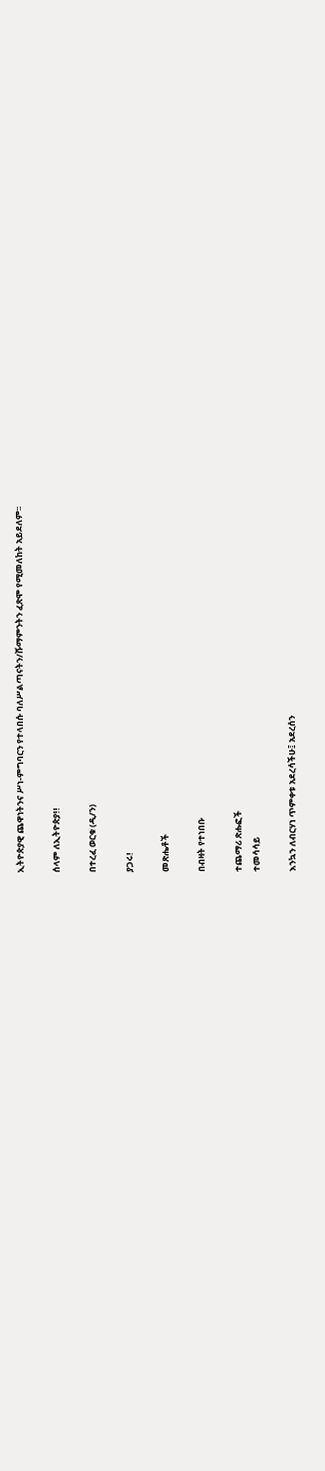ኢትዮጵያዊ ጨዋነትንና ሥነ-ምግባርን የተላበሱ ባለሥልጣናትን/ሹማምንትን ፈጽሞ የሚመለከት አይደለም፡፡

ሰላም ለኢትዮጵያ!!

በተረፈ ወርቁ (ዲ/ን)

ያጋሩ!

መጽሔቶች

በብዛት የተነበቡ

ተጨማሪ ጽሑፎች
ተመሳሳይ

እንኳን ለብርሃነ ጥምቀቱ አደረሳችሁ፤ አደረሰን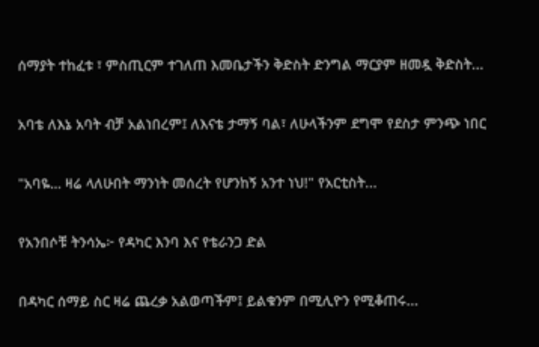ሰማያት ተከፈቱ ፣ ምስጢርም ተገለጠ እመቤታችን ቅድስት ድንግል ማርያም ዘመዷ ቅድስት...

አባቴ ለእኔ አባት ብቻ አልነበረም፤ ለእናቴ ታማኝ ባል፣ ለሁላችንም ደግሞ የደስታ ምንጭ ነበር

"አባዬ… ዛሬ ላለሁበት ማንነት መሰረት የሆንከኝ አንተ ነህ!" የአርቲስት...

የአንበሶቹ ትንሳኤ፦ የዳካር እንባ እና የቴራንጋ ድል

በዳካር ሰማይ ስር ዛሬ ጨረቃ አልወጣችም፤ ይልቁንም በሚሊዮን የሚቆጠሩ...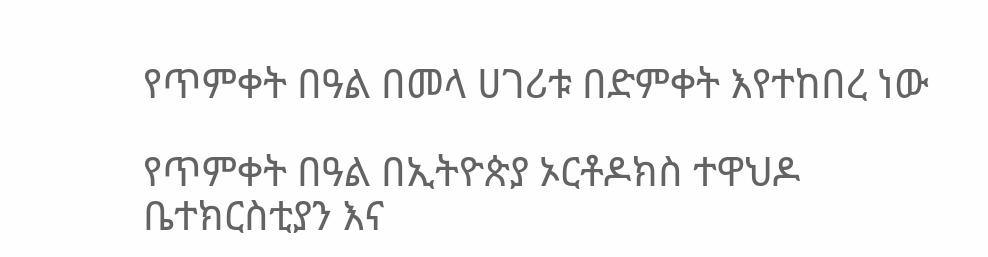የጥምቀት በዓል በመላ ሀገሪቱ በድምቀት እየተከበረ ነው

የጥምቀት በዓል በኢትዮጵያ ኦርቶዶክስ ተዋህዶ ቤተክርስቲያን እና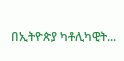በኢትዮጵያ ካቶሊካዊት...